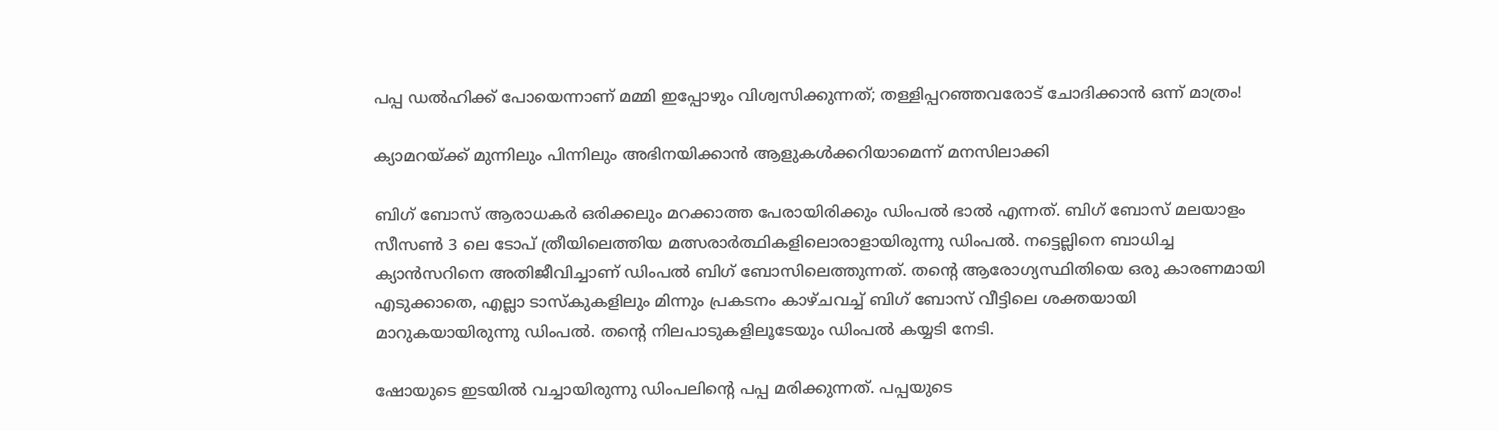പപ്പ ഡല്‍ഹിക്ക് പോയെന്നാണ് മമ്മി ഇപ്പോഴും വിശ്വസിക്കുന്നത്; തള്ളിപ്പറഞ്ഞവരോട് ചോദിക്കാന്‍ ഒന്ന് മാത്രം!

ക്യാമറയ്ക്ക് മുന്നിലും പിന്നിലും അഭിനയിക്കാന്‍ ആളുകള്‍ക്കറിയാമെന്ന് മനസിലാക്കി

ബിഗ് ബോസ് ആരാധകര്‍ ഒരിക്കലും മറക്കാത്ത പേരായിരിക്കും ഡിംപല്‍ ഭാല്‍ എന്നത്. ബിഗ് ബോസ് മലയാളം സീസണ്‍ 3 ലെ ടോപ് ത്രീയിലെത്തിയ മത്സരാര്‍ത്ഥികളിലൊരാളായിരുന്നു ഡിംപല്‍. നട്ടെല്ലിനെ ബാധിച്ച ക്യാന്‍സറിനെ അതിജീവിച്ചാണ് ഡിംപല്‍ ബിഗ് ബോസിലെത്തുന്നത്. തന്റെ ആരോഗ്യസ്ഥിതിയെ ഒരു കാരണമായി എടുക്കാതെ, എല്ലാ ടാസ്‌കുകളിലും മിന്നും പ്രകടനം കാഴ്ചവച്ച് ബിഗ് ബോസ് വീട്ടിലെ ശക്തയായി മാറുകയായിരുന്നു ഡിംപല്‍. തന്റെ നിലപാടുകളിലൂടേയും ഡിംപല്‍ കയ്യടി നേടി.

ഷോയുടെ ഇടയില്‍ വച്ചായിരുന്നു ഡിംപലിന്റെ പപ്പ മരിക്കുന്നത്. പപ്പയുടെ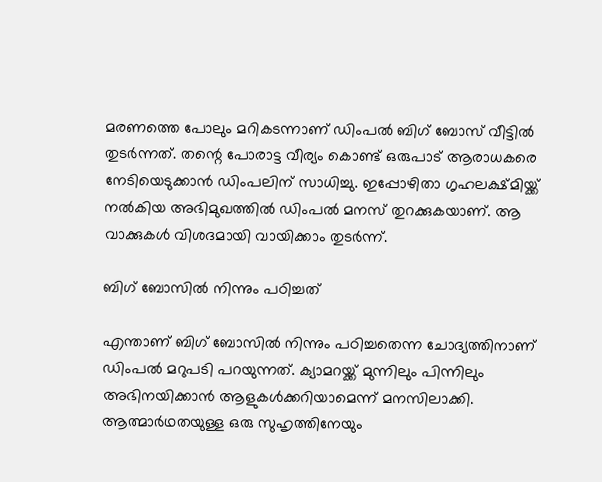മരണത്തെ പോലും മറികടന്നാണ് ഡിംപല്‍ ബിഗ് ബോസ് വീട്ടില്‍ തുടര്‍ന്നത്. തന്റെ പോരാട്ട വീര്യം കൊണ്ട് ഒരുപാട് ആരാധകരെ നേടിയെടുക്കാന്‍ ഡിംപലിന് സാധിച്ചു. ഇപ്പോഴിതാ ഗൃഹലക്ഷ്മിയ്ക്ക് നല്‍കിയ അഭിമുഖത്തില്‍ ഡിംപല്‍ മനസ് തുറക്കുകയാണ്. ആ വാക്കുകള്‍ വിശദമായി വായിക്കാം തുടര്‍ന്ന്.

ബിഗ് ബോസില്‍ നിന്നും പഠിച്ചത്

എന്താണ് ബിഗ് ബോസില്‍ നിന്നും പഠിച്ചതെന്ന ചോദ്യത്തിനാണ് ഡിംപല്‍ മറുപടി പറയുന്നത്. ക്യാമറയ്ക്ക് മുന്നിലും പിന്നിലും അഭിനയിക്കാന്‍ ആളുകള്‍ക്കറിയാമെന്ന് മനസിലാക്കി. ആത്മാര്‍ഥതയുള്ള ഒരു സുഹൃത്തിനേയും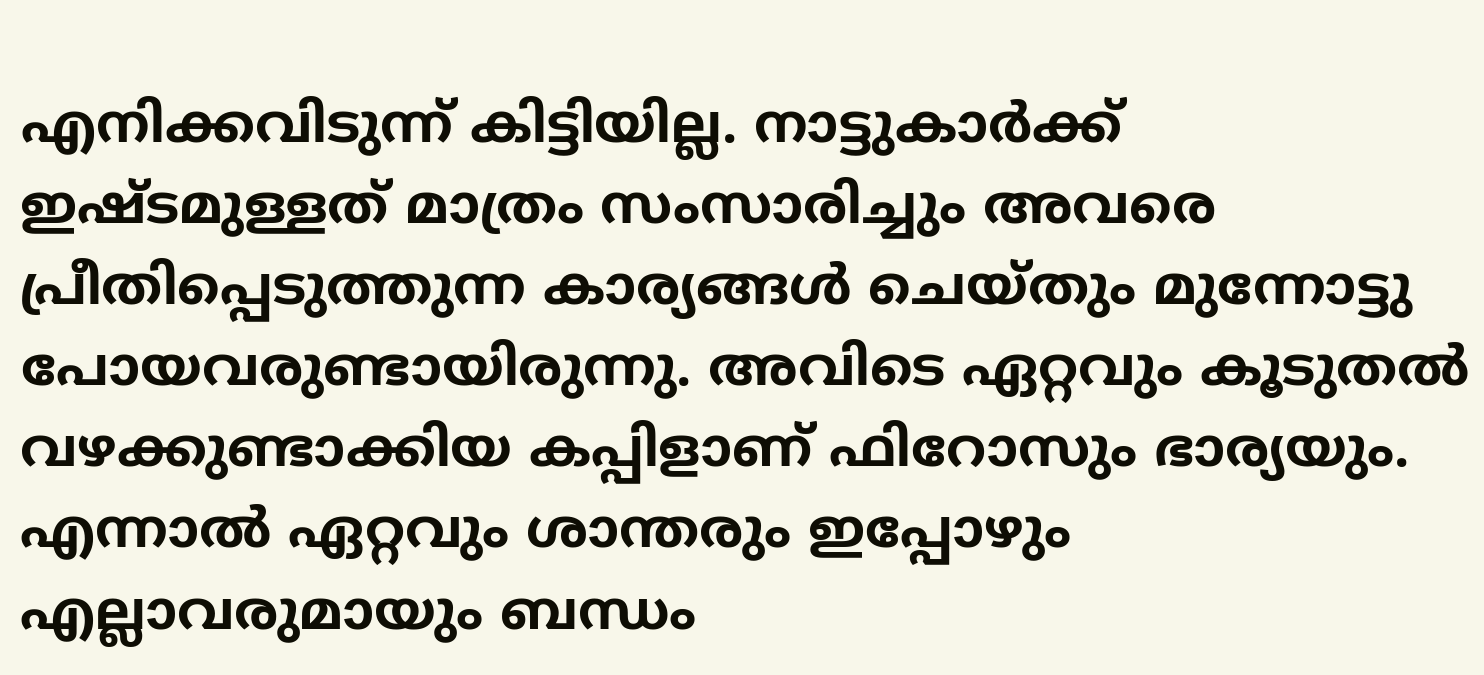എനിക്കവിടുന്ന് കിട്ടിയില്ല. നാട്ടുകാര്‍ക്ക് ഇഷ്ടമുള്ളത് മാത്രം സംസാരിച്ചും അവരെ പ്രീതിപ്പെടുത്തുന്ന കാര്യങ്ങള്‍ ചെയ്തും മുന്നോട്ടു പോയവരുണ്ടായിരുന്നു. അവിടെ ഏറ്റവും കൂടുതല്‍ വഴക്കുണ്ടാക്കിയ കപ്പിളാണ് ഫിറോസും ഭാര്യയും. എന്നാല്‍ ഏറ്റവും ശാന്തരും ഇപ്പോഴും എല്ലാവരുമായും ബന്ധം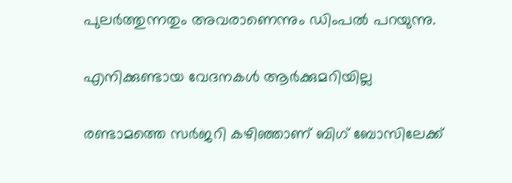പുലര്‍ത്തുന്നതും അവരാണെന്നും ഡിംപല്‍ പറയുന്നു.

എനിക്കുണ്ടായ വേദനകള്‍ ആര്‍ക്കുമറിയില്ല

രണ്ടാമത്തെ സര്‍ജറി കഴിഞ്ഞാണ് ബിഗ് ബോസിലേക്ക്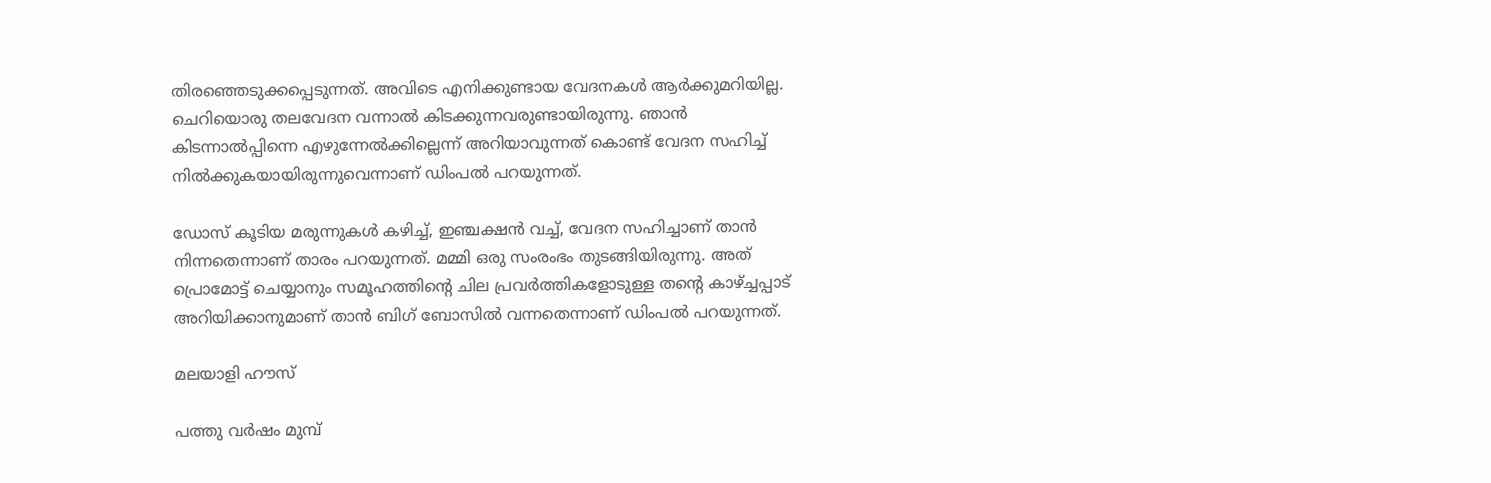തിരഞ്ഞെടുക്കപ്പെടുന്നത്. അവിടെ എനിക്കുണ്ടായ വേദനകള്‍ ആര്‍ക്കുമറിയില്ല. ചെറിയൊരു തലവേദന വന്നാല്‍ കിടക്കുന്നവരുണ്ടായിരുന്നു. ഞാന്‍ കിടന്നാല്‍പ്പിന്നെ എഴുന്നേല്‍ക്കില്ലെന്ന് അറിയാവുന്നത് കൊണ്ട് വേദന സഹിച്ച് നില്‍ക്കുകയായിരുന്നുവെന്നാണ് ഡിംപല്‍ പറയുന്നത്.

ഡോസ് കൂടിയ മരുന്നുകള്‍ കഴിച്ച്, ഇഞ്ചക്ഷന്‍ വച്ച്, വേദന സഹിച്ചാണ് താന്‍ നിന്നതെന്നാണ് താരം പറയുന്നത്. മമ്മി ഒരു സംരംഭം തുടങ്ങിയിരുന്നു. അത് പ്രൊമോട്ട് ചെയ്യാനും സമൂഹത്തിന്റെ ചില പ്രവര്‍ത്തികളോടുള്ള തന്റെ കാഴ്ച്ചപ്പാട് അറിയിക്കാനുമാണ് താന്‍ ബിഗ് ബോസില്‍ വന്നതെന്നാണ് ഡിംപല്‍ പറയുന്നത്.

മലയാളി ഹൗസ്

പത്തു വര്‍ഷം മുമ്പ്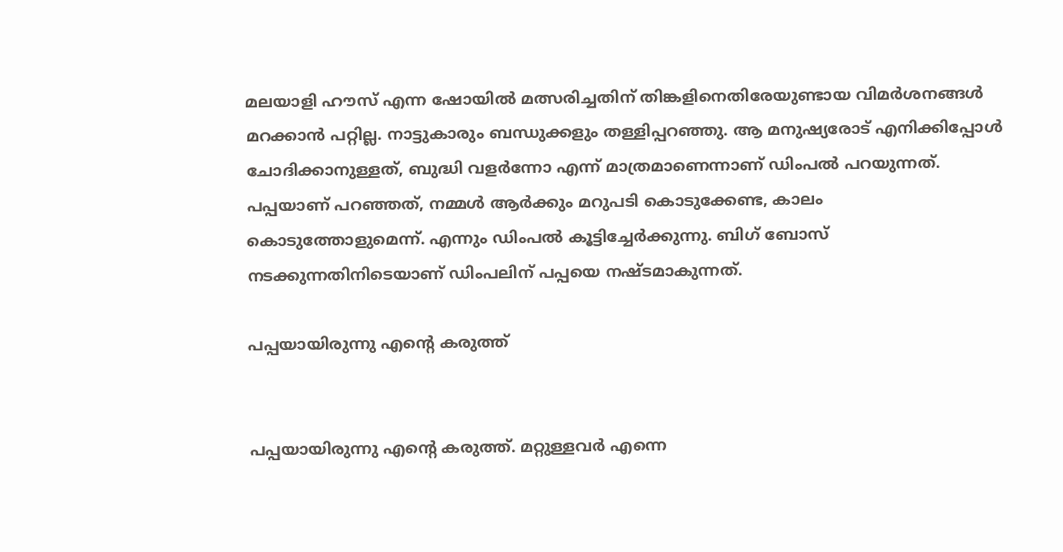മലയാളി ഹൗസ് എന്ന ഷോയില്‍ മത്സരിച്ചതിന് തിങ്കളിനെതിരേയുണ്ടായ വിമര്‍ശനങ്ങള്‍ മറക്കാന്‍ പറ്റില്ല. നാട്ടുകാരും ബന്ധുക്കളും തള്ളിപ്പറഞ്ഞു. ആ മനുഷ്യരോട് എനിക്കിപ്പോള്‍ ചോദിക്കാനുള്ളത്, ബുദ്ധി വളര്‍ന്നോ എന്ന് മാത്രമാണെന്നാണ് ഡിംപല്‍ പറയുന്നത്. പപ്പയാണ് പറഞ്ഞത്, നമ്മള്‍ ആര്‍ക്കും മറുപടി കൊടുക്കേണ്ട, കാലം കൊടുത്തോളുമെന്ന്. എന്നും ഡിംപല്‍ കൂട്ടിച്ചേര്‍ക്കുന്നു. ബിഗ് ബോസ് നടക്കുന്നതിനിടെയാണ് ഡിംപലിന് പപ്പയെ നഷ്ടമാകുന്നത്.

പപ്പയായിരുന്നു എന്റെ കരുത്ത്


പപ്പയായിരുന്നു എന്റെ കരുത്ത്. മറ്റുള്ളവര്‍ എന്നെ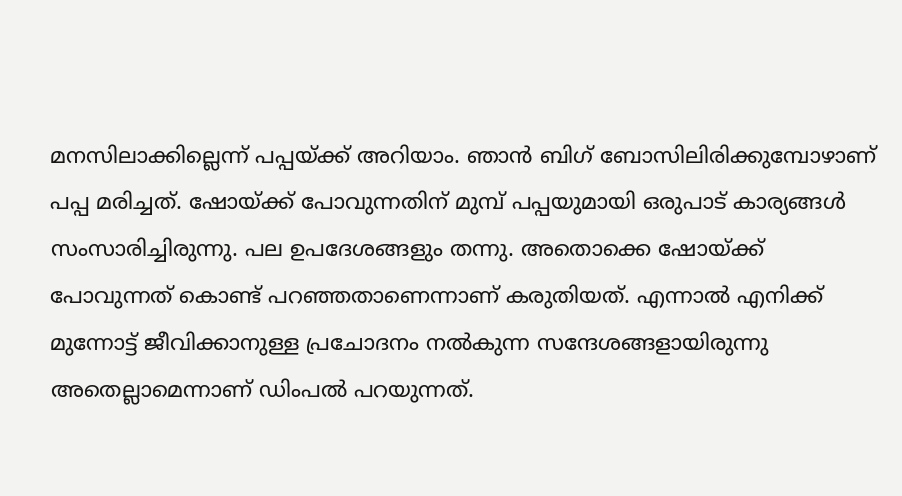മനസിലാക്കില്ലെന്ന് പപ്പയ്ക്ക് അറിയാം. ഞാന്‍ ബിഗ് ബോസിലിരിക്കുമ്പോഴാണ് പപ്പ മരിച്ചത്. ഷോയ്ക്ക് പോവുന്നതിന് മുമ്പ് പപ്പയുമായി ഒരുപാട് കാര്യങ്ങള്‍ സംസാരിച്ചിരുന്നു. പല ഉപദേശങ്ങളും തന്നു. അതൊക്കെ ഷോയ്ക്ക് പോവുന്നത് കൊണ്ട് പറഞ്ഞതാണെന്നാണ് കരുതിയത്. എന്നാല്‍ എനിക്ക് മുന്നോട്ട് ജീവിക്കാനുള്ള പ്രചോദനം നല്‍കുന്ന സന്ദേശങ്ങളായിരുന്നു അതെല്ലാമെന്നാണ് ഡിംപല്‍ പറയുന്നത്.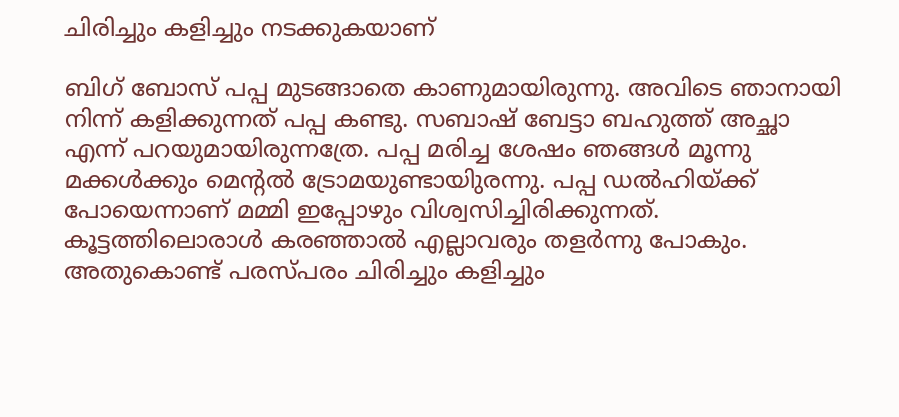ചിരിച്ചും കളിച്ചും നടക്കുകയാണ്

ബിഗ് ബോസ് പപ്പ മുടങ്ങാതെ കാണുമായിരുന്നു. അവിടെ ഞാനായി നിന്ന് കളിക്കുന്നത് പപ്പ കണ്ടു. സബാഷ് ബേട്ടാ ബഹുത്ത് അച്ഛാ എന്ന് പറയുമായിരുന്നത്രേ. പപ്പ മരിച്ച ശേഷം ഞങ്ങള്‍ മൂന്നു മക്കള്‍ക്കും മെന്റല്‍ ട്രോമയുണ്ടായിുരന്നു. പപ്പ ഡല്‍ഹിയ്ക്ക് പോയെന്നാണ് മമ്മി ഇപ്പോഴും വിശ്വസിച്ചിരിക്കുന്നത്. കൂട്ടത്തിലൊരാള്‍ കരഞ്ഞാല്‍ എല്ലാവരും തളര്‍ന്നു പോകും. അതുകൊണ്ട് പരസ്പരം ചിരിച്ചും കളിച്ചും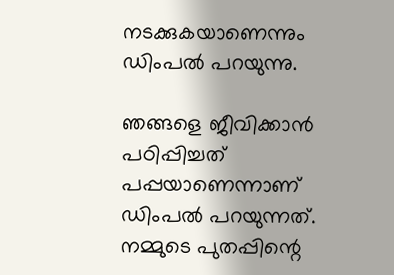നടക്കുകയാണെന്നും ഡിംപല്‍ പറയുന്നു.

ഞങ്ങളെ ജീവിക്കാന്‍ പഠിപ്പിച്ചത് പപ്പയാണെന്നാണ് ഡിംപല്‍ പറയുന്നത്. നമ്മുടെ പുതപ്പിന്റെ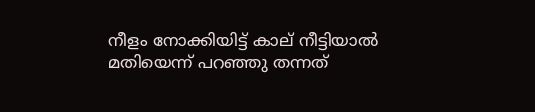നീളം നോക്കിയിട്ട് കാല് നീട്ടിയാല്‍ മതിയെന്ന് പറഞ്ഞു തന്നത്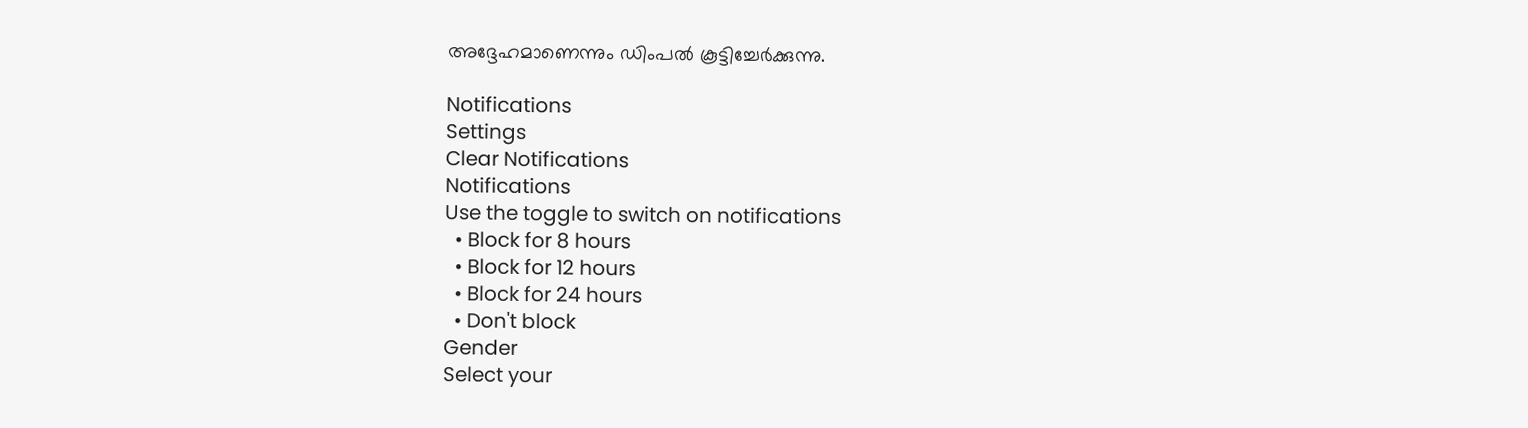അദ്ദേഹമാണെന്നും ഡിംപല്‍ കൂട്ടിച്ചേര്‍ക്കുന്നു.

Notifications
Settings
Clear Notifications
Notifications
Use the toggle to switch on notifications
  • Block for 8 hours
  • Block for 12 hours
  • Block for 24 hours
  • Don't block
Gender
Select your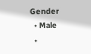Gender
  • Male
  •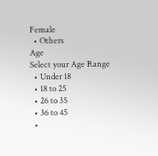Female
  • Others
Age
Select your Age Range
  • Under 18
  • 18 to 25
  • 26 to 35
  • 36 to 45
  •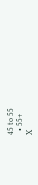45 to 55
  • 55+
X